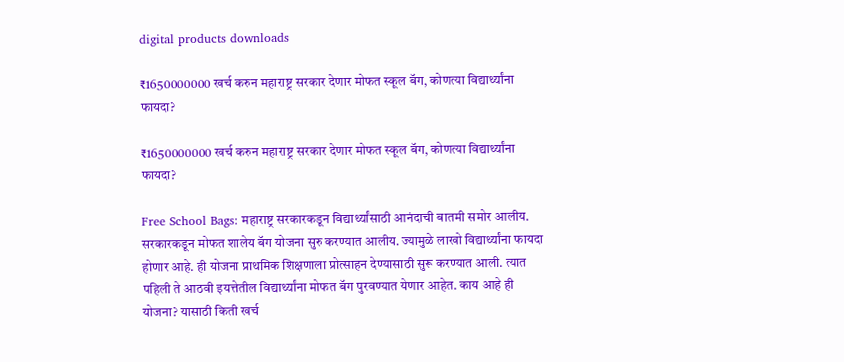digital products downloads

₹1650000000 खर्च करुन महाराष्ट्र सरकार देणार मोफत स्कूल बॅग, कोणत्या विद्यार्थ्यांना फायदा?

₹1650000000 खर्च करुन महाराष्ट्र सरकार देणार मोफत स्कूल बॅग, कोणत्या विद्यार्थ्यांना फायदा?

Free School Bags: महाराष्ट्र सरकारकडून विद्यार्थ्यांसाठी आनंदाची बातमी समोर आलीय. सरकारकडून मोफत शालेय बॅग योजना सुरु करण्यात आलीय. ज्यामुळे लाखो विद्यार्थ्यांना फायदा होणार आहे. ही योजना प्राथमिक शिक्षणाला प्रोत्साहन देण्यासाठी सुरू करण्यात आली. त्यात पहिली ते आठवी इयत्तेतील विद्यार्थ्यांना मोफत बॅग पुरवण्यात येणार आहेत. काय आहे ही योजना? यासाठी किती खर्च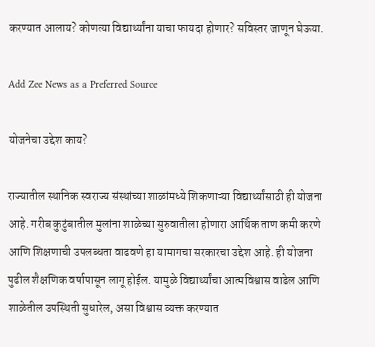करण्यात आलाय? कोणत्या विद्यार्थ्यांना याचा फायदा होणार? सविस्तर जाणून घेऊया.

Add Zee News as a Preferred Source

योजनेचा उद्देश काय?

राज्यातील स्थानिक स्वराज्य संस्थांच्या शाळांमध्ये शिकणाऱ्या विद्यार्थ्यांसाठी ही योजना आहे. गरीब कुटुंबातील मुलांना शाळेच्या सुरुवातीला होणारा आर्थिक ताण कमी करणे आणि शिक्षणाची उपलब्धता वाढवणे हा यामागचा सरकारचा उद्देश आहे. ही योजना पुढील शैक्षणिक वर्षापासून लागू होईल. यामुळे विद्यार्थ्यांचा आत्मविश्वास वाढेल आणि शाळेतील उपस्थिती सुधारेल, असा विश्वास व्यक्त करण्यात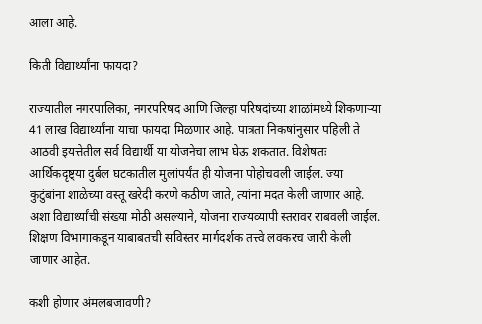आला आहे.

किती विद्यार्थ्यांना फायदा?

राज्यातील नगरपालिका, नगरपरिषद आणि जिल्हा परिषदांच्या शाळांमध्ये शिकणाऱ्या 41 लाख विद्यार्थ्यांना याचा फायदा मिळणार आहे. पात्रता निकषांनुसार पहिली ते आठवी इयत्तेतील सर्व विद्यार्थी या योजनेचा लाभ घेऊ शकतात. विशेषतः आर्थिकदृष्ट्या दुर्बल घटकातील मुलांपर्यंत ही योजना पोहोचवली जाईल. ज्या कुटुंबांना शाळेच्या वस्तू खरेदी करणे कठीण जाते, त्यांना मदत केली जाणार आहे. अशा विद्यार्थ्यांची संख्या मोठी असल्याने, योजना राज्यव्यापी स्तरावर राबवली जाईल. शिक्षण विभागाकडून याबाबतची सविस्तर मार्गदर्शक तत्त्वे लवकरच जारी केली जाणार आहेत.

कशी होणार अंमलबजावणी?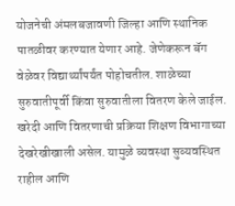योजनेची अंमलबजावणी जिल्हा आणि स्थानिक पातळीवर करण्यात येणार आहे. जेणेकरून बॅग वेळेवर विद्यार्थ्यांपर्यंत पोहोचतील. शाळेच्या सुरुवातीपूर्वी किंवा सुरुवातीला वितरण केले जाईल. खरेदी आणि वितरणाची प्रक्रिया शिक्षण विभागाच्या देखरेखीखाली असेल. यामुळे व्यवस्था सुव्यवस्थित राहील आणि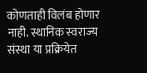कोणताही विलंब होणार नाही. स्थानिक स्वराज्य संस्था या प्रक्रियेत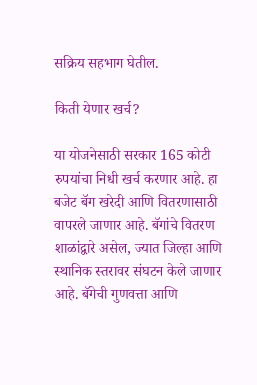सक्रिय सहभाग घेतील.

किती येणार खर्च?

या योजनेसाठी सरकार 165 कोटी रुपयांचा निधी खर्च करणार आहे. हा बजेट बॅग खरेदी आणि वितरणासाठी वापरले जाणार आहे. बॅगांचे वितरण शाळांद्वारे असेल, ज्यात जिल्हा आणि स्थानिक स्तरावर संघटन केले जाणार आहे. बॅगेची गुणवत्ता आणि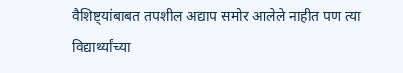वैशिष्ट्यांबाबत तपशील अद्याप समोर आलेले नाहीत पण त्या विद्यार्थ्यांच्या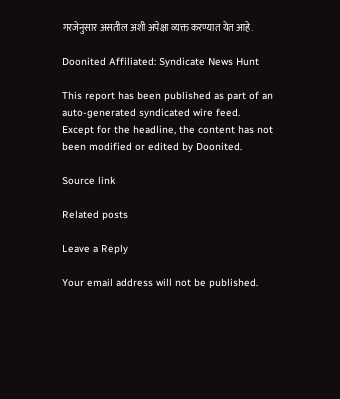गरजेनुसार असतील अशी अपेक्षा व्यक्त करण्यात येत आहे.

Doonited Affiliated: Syndicate News Hunt

This report has been published as part of an auto-generated syndicated wire feed. Except for the headline, the content has not been modified or edited by Doonited.

Source link

Related posts

Leave a Reply

Your email address will not be published.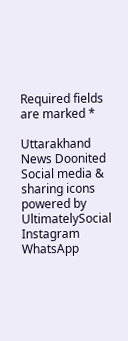Required fields are marked *

Uttarakhand News Doonited
Social media & sharing icons powered by UltimatelySocial
Instagram
WhatsApp